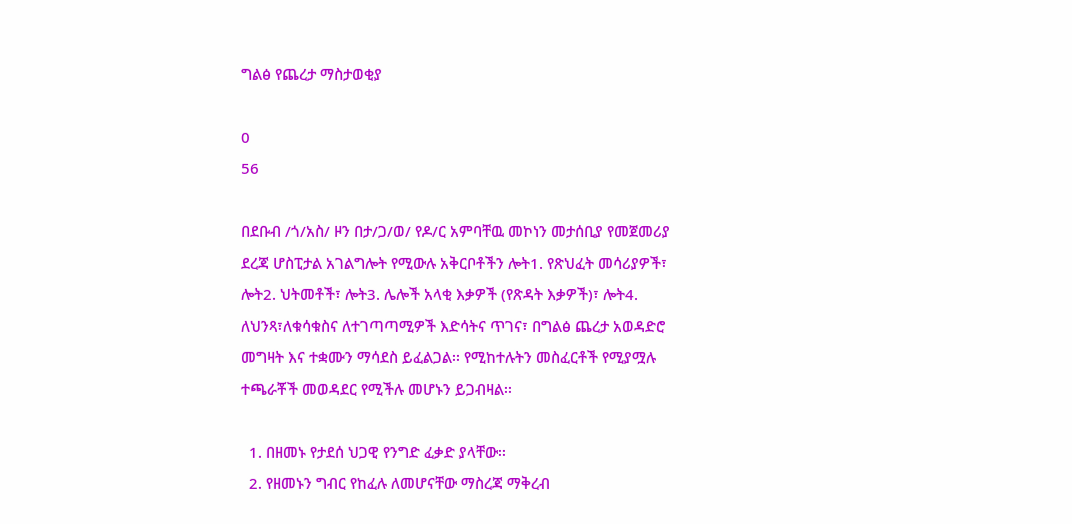ግልፅ የጨረታ ማስታወቂያ

0
56

በደቡብ /ጎ/አስ/ ዞን በታ/ጋ/ወ/ የዶ/ር አምባቸዉ መኮነን መታሰቢያ የመጀመሪያ ደረጃ ሆስፒታል አገልግሎት የሚውሉ አቅርቦቶችን ሎት1. የጽህፈት መሳሪያዎች፣ ሎት2. ህትመቶች፣ ሎት3. ሌሎች አላቂ እቃዎች (የጽዳት እቃዎች)፣ ሎት4. ለህንጻ፣ለቁሳቁስና ለተገጣጣሚዎች እድሳትና ጥገና፣ በግልፅ ጨረታ አወዳድሮ መግዛት እና ተቋሙን ማሳደስ ይፈልጋል፡፡ የሚከተሉትን መስፈርቶች የሚያሟሉ ተጫራቾች መወዳደር የሚችሉ መሆኑን ይጋብዛል፡፡

  1. በዘመኑ የታደሰ ህጋዊ የንግድ ፈቃድ ያላቸው፡፡
  2. የዘመኑን ግብር የከፈሉ ለመሆናቸው ማስረጃ ማቅረብ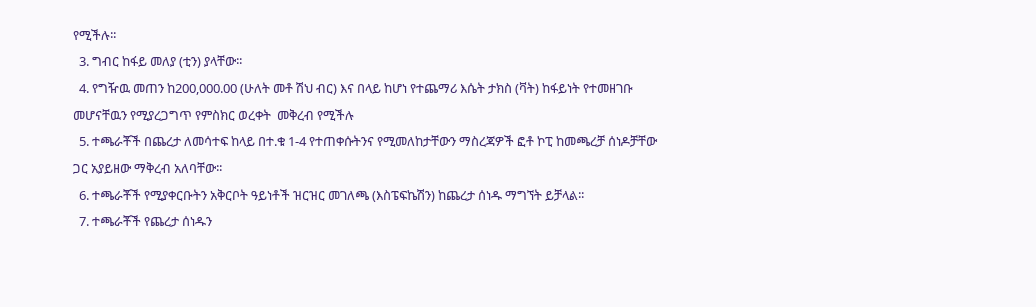የሚችሉ፡፡
  3. ግብር ከፋይ መለያ (ቲን) ያላቸው፡፡
  4. የግዥዉ መጠን ከ200,000.00 (ሁለት መቶ ሽህ ብር) እና በላይ ከሆነ የተጨማሪ እሴት ታክስ (ቫት) ከፋይነት የተመዘገቡ መሆናቸዉን የሚያረጋግጥ የምስክር ወረቀት  መቅረብ የሚችሉ
  5. ተጫራቾች በጨረታ ለመሳተፍ ከላይ በተ.ቁ 1-4 የተጠቀሱትንና የሚመለከታቸውን ማስረጃዎች ፎቶ ኮፒ ከመጫረቻ ሰነዶቻቸው ጋር አያይዘው ማቅረብ አለባቸው፡፡
  6. ተጫራቾች የሚያቀርቡትን አቅርቦት ዓይነቶች ዝርዝር መገለጫ (እስፔፍኬሽን) ከጨረታ ሰነዱ ማግኘት ይቻላል፡፡
  7. ተጫራቾች የጨረታ ሰነዱን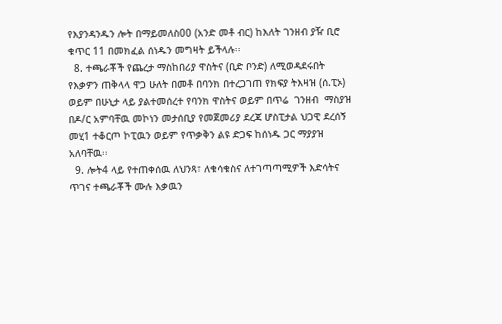የእያንዳንዱን ሎት በማይመለስ00 (አንድ መቶ ብር) ከእለት ገንዘብ ያዥ ቢሮ ቁጥር 11 በመክፈል ሰነዱን መግዛት ይችላሉ፡፡
  8. ተጫራቾች የጨረታ ማስከበሪያ ዋስትና (ቢድ ቦንድ) ለሚወዳደሩበት የእቃዎን ጠቅላላ ዋጋ ሁለት በመቶ በባንክ በተረጋገጠ የክፍያ ትእዛዝ (ሰ.ፒኦ) ወይም በሁኒታ ላይ ያልተመሰረተ የባንክ ዋስትና ወይም በጥሬ  ገንዘብ  ማስያዝ በዶ/ር አምባቸዉ መኮነን መታሰቢያ የመጀመሪያ ደረጃ ሆስፒታል ህጋዊ ደረሰኝ መሂ1 ተቆርጦ ኮፒዉን ወይም የጥቃቅን ልዩ ድጋፍ ከሰነዱ ጋር ማያያዝ አለባቸዉ፡፡
  9. ሎት4 ላይ የተጠቀሰዉ ለህንጻ፣ ለቁሳቁስና ለተገጣጣሚዎች እድሳትና ጥገና ተጫራቾች ሙሉ እቃዉን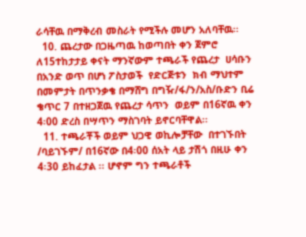ራሳቸዉ በማቅረብ መስራት የሚችሉ መሆን አለባቸዉ፡፡
  10. ጨረታው በጋዜጣዉ ከወጣበት ቀን ጀምሮ  ለ15ተከታታይ ቀናት ማንኛውም ተጫራች የጨረታ  ሀሳቡን በአንድ ወጥ በሆነ ፖስታወች  የድርጅቱን  ክብ ማህተም በመምታት በጥንቃቄ በማሸግ በግዥ/ፋ/ን/አስ/ቡድን ቢሬ ቄጥር 7 በተዘጋጀዉ የጨረታ ሳጥን  ወይም በ16ኛዉ ቀን 4፡00 ድረስ በሣጥን ማስገባት ይኖርባቸዋል፡፡
  11. ተጫራቾች ወይም ህጋዊ ወኪሎቻቸው  በተገኙበት /ባይገኙም/ በ16ኛው በ4፡00 ሰአት ላይ ታሽጎ በዚሁ ቀን 4፡30 ይከፈታል ፡፡ ሆኖም ግን ተጫራቶች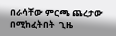በራሳቸው ምርጫ ጨረታው በሚከፈትበት  ጊዜ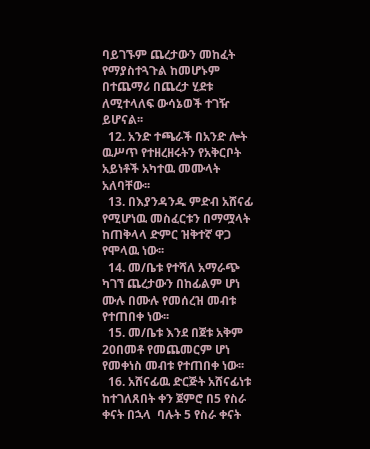ባይገኙም ጨረታውን መከፈት የማያስተጓጉል ከመሆኑም በተጨማሪ በጨረታ ሂደቱ ለሚተላለፍ ውሳኔወች ተገዥ ይሆናል፡፡
  12. አንድ ተጫራች በአንድ ሎት ዉሥጥ የተዘረዘሩትን የአቅርቦት አይነቶች አካተዉ መሙላት አለባቸው፡፡
  13. በእያንዳንዱ ምድብ አሸናፊ የሚሆነዉ መስፈርቱን በማሟላት ከጠቅላላ ድምር ዝቅተኛ ዋጋ የሞላዉ ነው፡፡
  14. መ/ቤቱ የተሻለ አማራጭ ካገኘ ጨረታውን በከፊልም ሆነ ሙሉ በሙሉ የመሰረዝ መብቱ የተጠበቀ ነው፡፡
  15. መ/ቤቱ እንደ በጀቱ አቅም 20በመቶ የመጨመርም ሆነ የመቀነስ መብቱ የተጠበቀ ነው፡፡
  16. አሸናፊዉ ድርጅት አሸናፊነቱ ከተገለጸበት ቀን ጀምሮ በ5 የስራ ቀናት በኋላ  ባሉት 5 የስራ ቀናት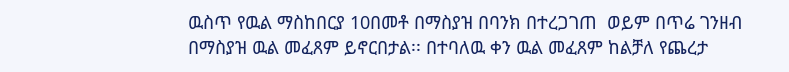ዉስጥ የዉል ማስከበርያ 10በመቶ በማስያዝ በባንክ በተረጋገጠ  ወይም በጥሬ ገንዘብ በማስያዝ ዉል መፈጸም ይኖርበታል፡፡ በተባለዉ ቀን ዉል መፈጸም ከልቻለ የጨረታ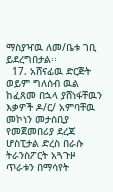ማስያዣዉ ለመ/ቤቱ ገቢ ይደረግበታል፡፡
  17. አሸናፊዉ ድርጅት ወይም ግለሰብ ዉል ከፈጸመ በኋላ ያሸነፋቸዉን እቃዎች ዶ/ር/ አምባቸዉ መኮነን መታሰቢያ የመጀመበሪያ ደረጃ ሆስፒታል ድረስ በራሱ ትራንስፖርት አጓጉዞ  ጥራቱን በማሳየት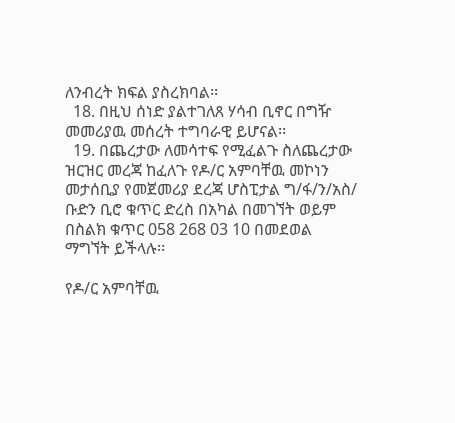ለንብረት ክፍል ያስረክባል፡፡
  18. በዚህ ሰነድ ያልተገለጸ ሃሳብ ቢኖር በግዥ መመሪያዉ መሰረት ተግባራዊ ይሆናል፡፡
  19. በጨረታው ለመሳተፍ የሚፈልጉ ስለጨረታው ዝርዝር መረጃ ከፈለጉ የዶ/ር አምባቸዉ መኮነን መታሰቢያ የመጀመሪያ ደረጃ ሆስፒታል ግ/ፋ/ን/አስ/ ቡድን ቢሮ ቁጥር ድረስ በአካል በመገኘት ወይም በስልክ ቁጥር 058 268 03 10 በመደወል ማግኘት ይችላሉ፡፡

የዶ/ር አምባቸዉ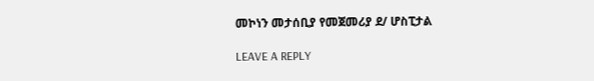መኮነን መታሰቢያ የመጀመሪያ ደ/ ሆስፒታል

LEAVE A REPLY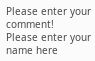Please enter your comment!
Please enter your name here